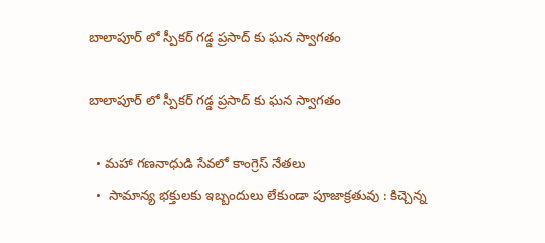బాలాపూర్ లో స్పీకర్ గడ్డ ప్రసాద్ కు ఘన స్వాగతం

బాలాపూర్ లో స్పీకర్ గడ్డ ప్రసాద్ కు ఘన స్వాగతం

  • మహా గణనాధుడి సేవలో కాంగ్రెస్ నేతలు
  •  సామాన్య భక్తులకు ఇబ్బందులు లేకుండా పూజాక్రతువు : కిచ్చెన్న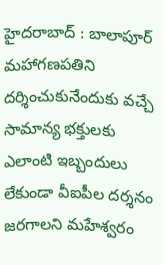హైదరాబాద్ : బాలాపూర్ మహాగణపతిని దర్శించుకునేందుకు వచ్చే సామాన్య భక్తులకు ఎలాంటి ఇబ్బందులు లేకుండా వీఐపీల దర్శనం జరగాలని మహేశ్వరం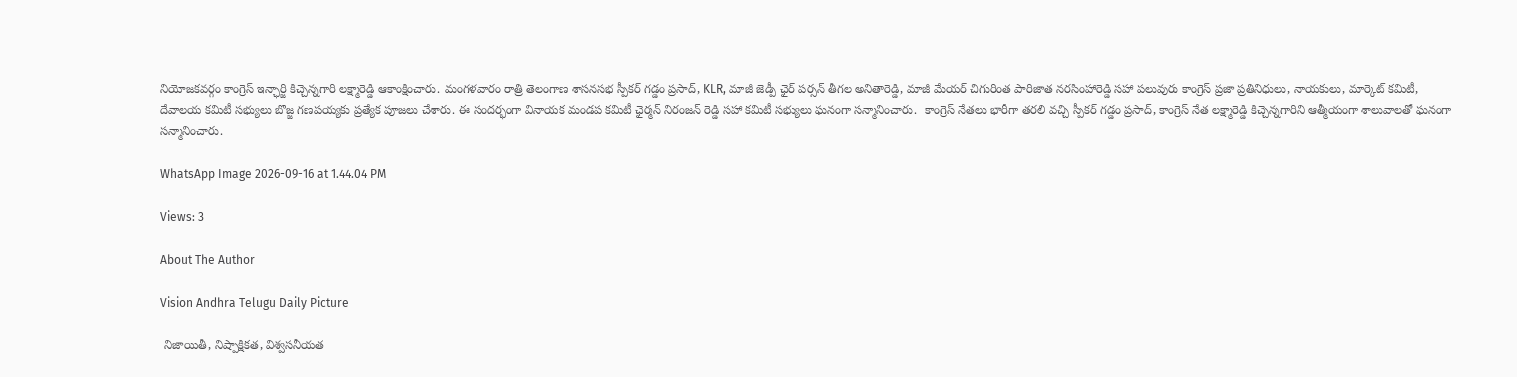నియోజకవర్గం కాంగ్రెస్ ఇన్ఛార్జి కిచ్చెన్నగారి లక్ష్మారెడ్డి ఆకాంక్షించారు. మంగళవారం రాత్రి తెలంగాణ శాసనసభ స్పీకర్ గడ్డం ప్రసాద్, KLR, మాజీ జెడ్పీ ఛైర్ పర్సన్ తీగల అనితారెడ్డి, మాజీ మేయర్ చిగురింత పారిజాత నరసింహారెడ్డి సహా పలువురు కాంగ్రెస్ ప్రజా ప్రతినిధులు, నాయకులు, మార్కెట్ కమిటీ, దేవాలయ కమిటీ సభ్యులు బొజ్జ గణపయ్యకు ప్రత్యేక పూజలు చేశారు. ఈ సందర్భంగా వినాయక మండప కమిటీ ఛైర్మన్ నిరంజన్ రెడ్డి సహా కమిటీ సభ్యులు ఘనంగా సన్మానించారు.  కాంగ్రెస్ నేతలు భారీగా తరలి వచ్చి స్పీకర్ గడ్డం ప్రసాద్, కాంగ్రెస్ నేత లక్ష్మారెడ్డి కిచ్చెన్నగారిని ఆత్మీయంగా శాలువాలతో ఘనంగా సన్మానించారు.

WhatsApp Image 2026-09-16 at 1.44.04 PM

Views: 3

About The Author

Vision Andhra Telugu Daily Picture

 నిజాయితీ, నిష్పాక్షికత, విశ్వసనీయత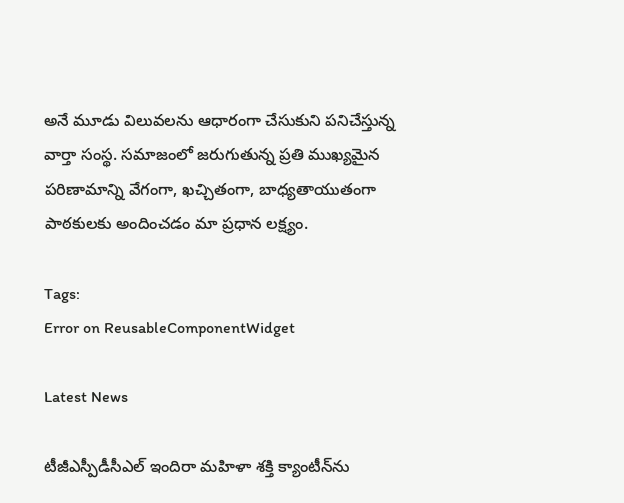అనే మూడు విలువలను ఆధారంగా చేసుకుని పనిచేస్తున్న  వార్తా సంస్థ. సమాజంలో జరుగుతున్న ప్రతి ముఖ్యమైన పరిణామాన్ని వేగంగా, ఖచ్చితంగా, బాధ్యతాయుతంగా పాఠకులకు అందించడం మా ప్రధాన లక్ష్యం.

Tags:
Error on ReusableComponentWidget

Latest News

టీజీఎస్పీడీసీఎల్ ఇందిరా మహిళా శక్తి క్యాంటీన్‌ను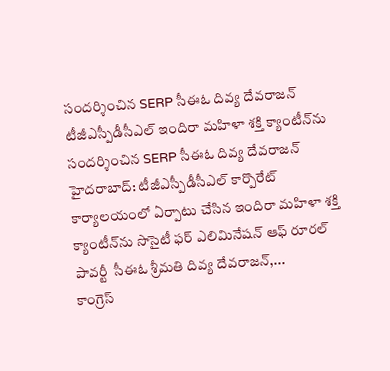సందర్శించిన SERP సీఈఓ దివ్య దేవరాజన్ టీజీఎస్పీడీసీఎల్ ఇందిరా మహిళా శక్తి క్యాంటీన్‌ను సందర్శించిన SERP సీఈఓ దివ్య దేవరాజన్
హైదరాబాద్: టీజీఎస్పీడీసీఎల్ కార్పొరేట్ కార్యాలయంలో ఏర్పాటు చేసిన ఇందిరా మహిళా శక్తి క్యాంటీన్‌ను సొసైటీ ఫర్ ఎలిమినేషన్ ఆఫ్ రూరల్ పావర్టీ  సీఈఓ శ్రీమతి దివ్య దేవరాజన్,...
కాంగ్రెస్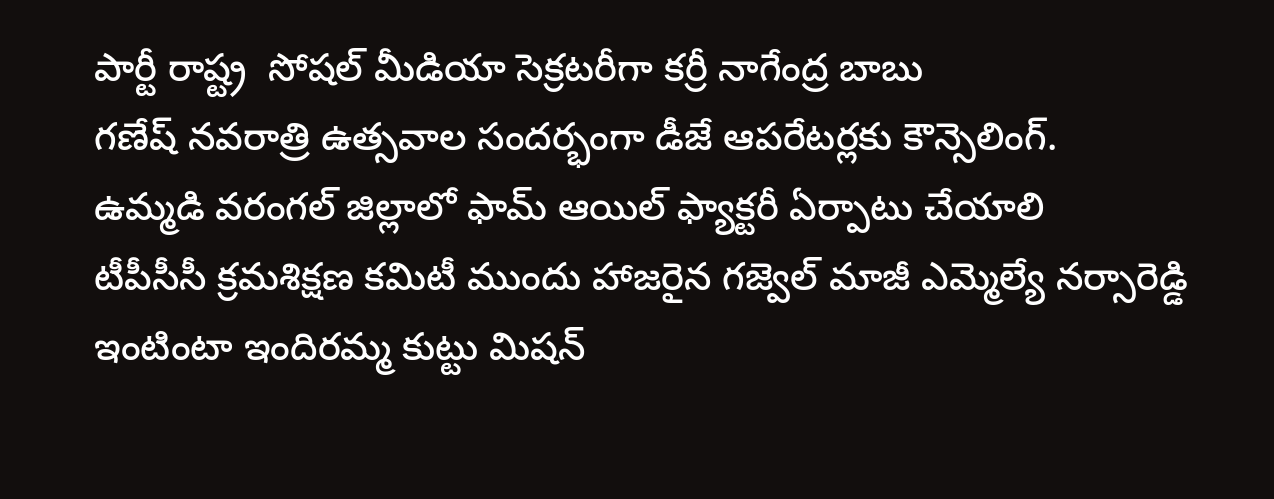పార్టీ రాష్ట్ర  సోషల్ మీడియా సెక్రటరీగా కర్రీ నాగేంద్ర బాబు
గణేష్ నవరాత్రి ఉత్సవాల సందర్భంగా డీజే ఆపరేటర్లకు కౌన్సెలింగ్.
ఉమ్మడి వరంగల్ జిల్లాలో ఫామ్ ఆయిల్ ఫ్యాక్టరీ ఏర్పాటు చేయాలి
టీపీసీసీ క్రమశిక్షణ కమిటీ ముందు హాజరైన గజ్వెల్ మాజీ ఎమ్మెల్యే నర్సారెడ్డి
ఇంటింటా ఇందిరమ్మ కుట్టు మిషన్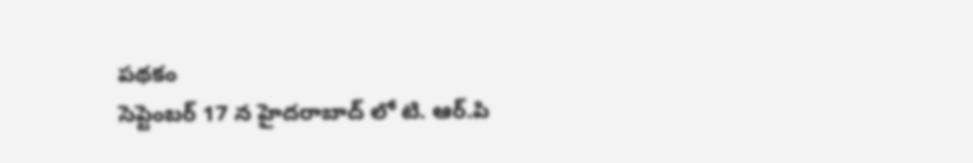పథకం
సెప్టెంబర్ 17 న హైదరాబాద్ లో టి. ఆర్.పి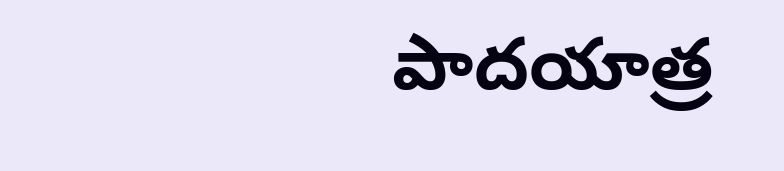పాదయాత్ర